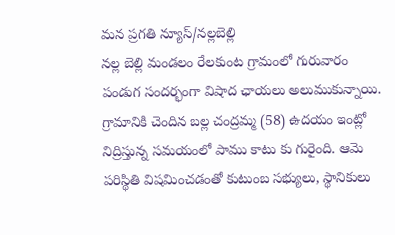మన ప్రగతి న్యూస్/నల్లబెల్లి
నల్ల బెల్లి మండలం రేలకుంట గ్రామంలో గురువారం పండుగ సందర్భంగా విషాద ఛాయలు అలుముకున్నాయి. గ్రామానికి చెందిన బల్ల చంద్రమ్మ (58) ఉదయం ఇంట్లో నిద్రిస్తున్న సమయంలో పాము కాటు కు గురైంది. ఆమె పరిస్థితి విషమించడంతో కుటుంబ సభ్యులు, స్థానికులు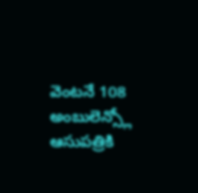వెంటనే 108 అంబులెన్స్లో ఆసుపత్రికి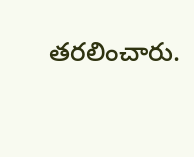తరలించారు.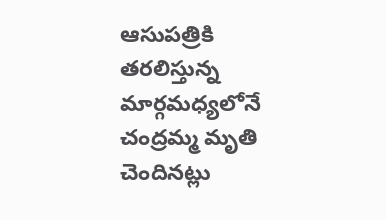ఆసుపత్రికి తరలిస్తున్న మార్గమధ్యలోనే చంద్రమ్మ మృతి చెందినట్లు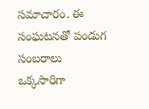సమాచారం. ఈ సంఘటనతో పండుగ సంబరాలు ఒక్కసారిగా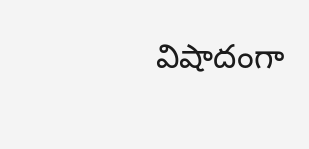విషాదంగా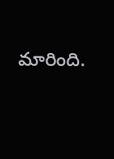మారింది.